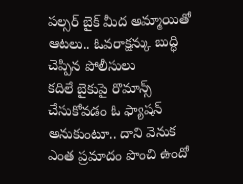పల్సర్ బైక్ మీద అమ్మాయితో ఆటలు.. ఓవరాక్షన్కు బుద్ధి చెప్పిన పోలీసులు
కదిలే బైకుపై రొమాన్స్ చేసుకోవడం ఓ ఫ్యాషన్ అనుకుంటూ.. దాని వెనుక ఎంత ప్రమాదం పొంచి ఉందో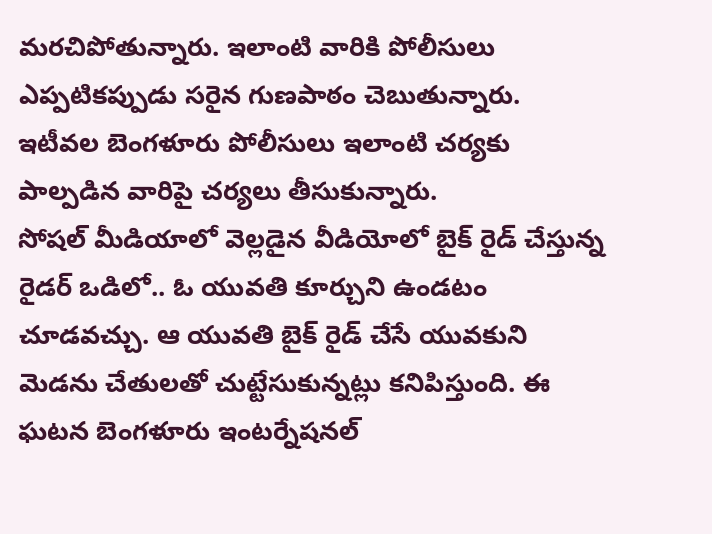మరచిపోతున్నారు. ఇలాంటి వారికి పోలీసులు ఎప్పటికప్పుడు సరైన గుణపాఠం చెబుతున్నారు. ఇటీవల బెంగళూరు పోలీసులు ఇలాంటి చర్యకు పాల్పడిన వారిపై చర్యలు తీసుకున్నారు.
సోషల్ మీడియాలో వెల్లడైన వీడియోలో బైక్ రైడ్ చేస్తున్న రైడర్ ఒడిలో.. ఓ యువతి కూర్చుని ఉండటం చూడవచ్చు. ఆ యువతి బైక్ రైడ్ చేసే యువకుని మెడను చేతులతో చుట్టేసుకున్నట్లు కనిపిస్తుంది. ఈ ఘటన బెంగళూరు ఇంటర్నేషనల్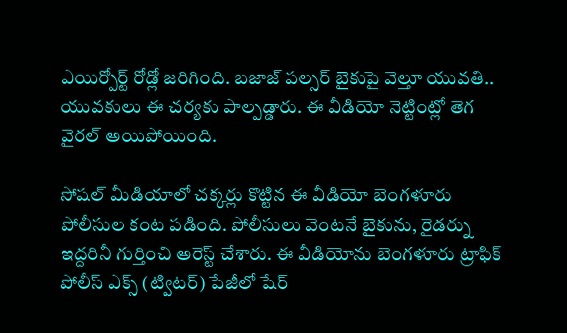ఎయిర్పోర్ట్ రోడ్లో జరిగింది. బజాజ్ పల్సర్ బైకుపై వెల్తూ యువతి.. యువకులు ఈ చర్యకు పాల్పడ్డారు. ఈ వీడియో నెట్టింట్లో తెగ వైరల్ అయిపోయింది.

సోషల్ మీడియాలో చక్కర్లు కొట్టిన ఈ వీడియో బెంగళూరు పోలీసుల కంట పడింది. పోలీసులు వెంటనే బైకును, రైడర్ను ఇద్దరినీ గుర్తించి అరెస్ట్ చేశారు. ఈ వీడియోను బెంగళూరు ట్రాఫిక్ పోలీస్ ఎక్స్ (ట్విటర్) పేజీలో షేర్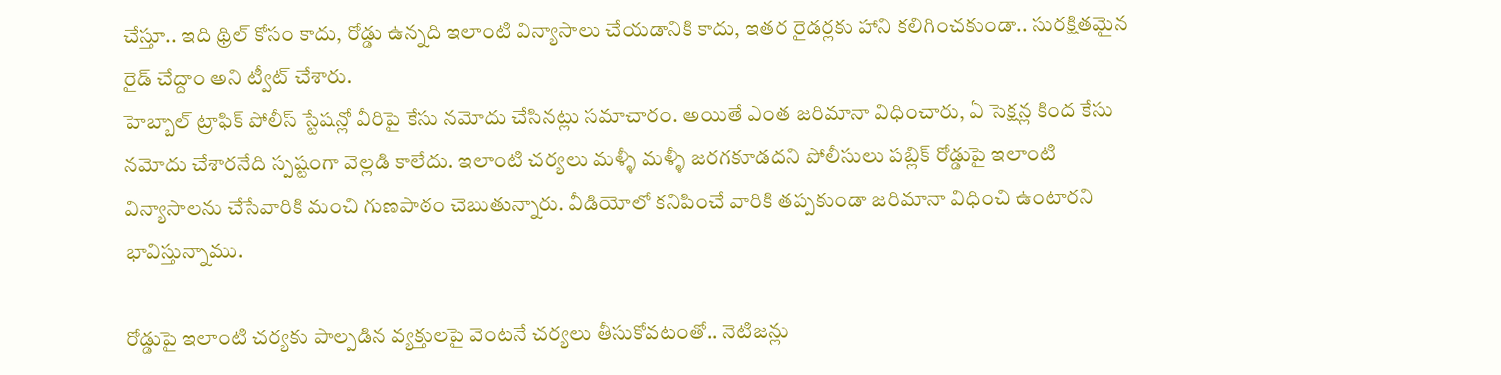చేస్తూ.. ఇది థ్రిల్ కోసం కాదు, రోడ్డు ఉన్నది ఇలాంటి విన్యాసాలు చేయడానికి కాదు, ఇతర రైడర్లకు హాని కలిగించకుండా.. సురక్షితమైన రైడ్ చేద్దాం అని ట్వీట్ చేశారు.
హెబ్బాల్ ట్రాఫిక్ పోలీస్ స్టేషన్లో వీరిపై కేసు నమోదు చేసినట్లు సమాచారం. అయితే ఎంత జరిమానా విధించారు, ఏ సెక్షన్ల కింద కేసు నమోదు చేశారనేది స్పష్టంగా వెల్లడి కాలేదు. ఇలాంటి చర్యలు మళ్ళీ మళ్ళీ జరగకూడదని పోలీసులు పబ్లిక్ రోడ్డుపై ఇలాంటి విన్యాసాలను చేసేవారికి మంచి గుణపాఠం చెబుతున్నారు. వీడియోలో కనిపించే వారికి తప్పకుండా జరిమానా విధించి ఉంటారని భావిస్తున్నాము.

రోడ్డుపై ఇలాంటి చర్యకు పాల్పడిన వ్యక్తులపై వెంటనే చర్యలు తీసుకోవటంతో.. నెటిజన్లు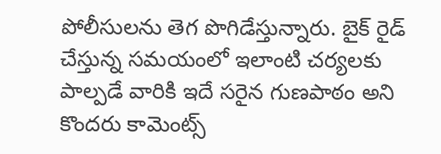పోలీసులను తెగ పొగిడేస్తున్నారు. బైక్ రైడ్ చేస్తున్న సమయంలో ఇలాంటి చర్యలకు పాల్పడే వారికి ఇదే సరైన గుణపాఠం అని కొందరు కామెంట్స్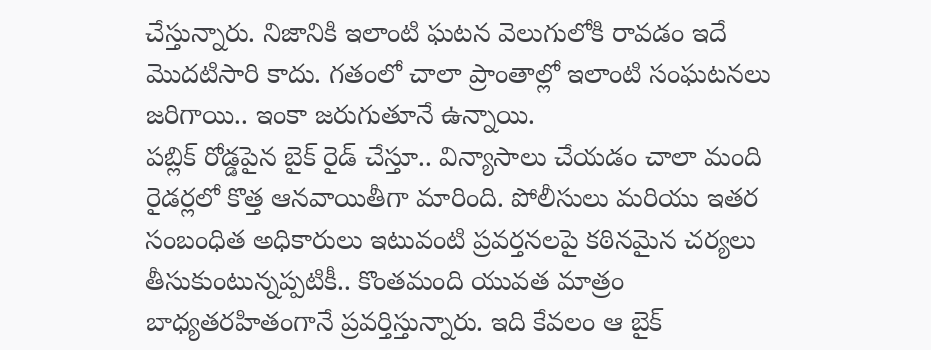చేస్తున్నారు. నిజానికి ఇలాంటి ఘటన వెలుగులోకి రావడం ఇదే మొదటిసారి కాదు. గతంలో చాలా ప్రాంతాల్లో ఇలాంటి సంఘటనలు జరిగాయి.. ఇంకా జరుగుతూనే ఉన్నాయి.
పబ్లిక్ రోడ్డపైన బైక్ రైడ్ చేస్తూ.. విన్యాసాలు చేయడం చాలా మంది రైడర్లలో కొత్త ఆనవాయితీగా మారింది. పోలీసులు మరియు ఇతర సంబంధిత అధికారులు ఇటువంటి ప్రవర్తనలపై కఠినమైన చర్యలు తీసుకుంటున్నప్పటికీ.. కొంతమంది యువత మాత్రం బాధ్యతరహితంగానే ప్రవర్తిస్తున్నారు. ఇది కేవలం ఆ బైక్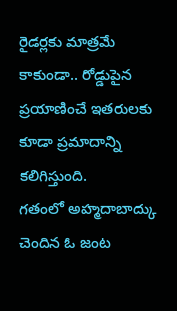రైడర్లకు మాత్రమే కాకుండా.. రోడ్డుపైన ప్రయాణించే ఇతరులకు కూడా ప్రమాదాన్ని కలిగిస్తుంది.
గతంలో అహ్మదాబాద్కు చెందిన ఓ జంట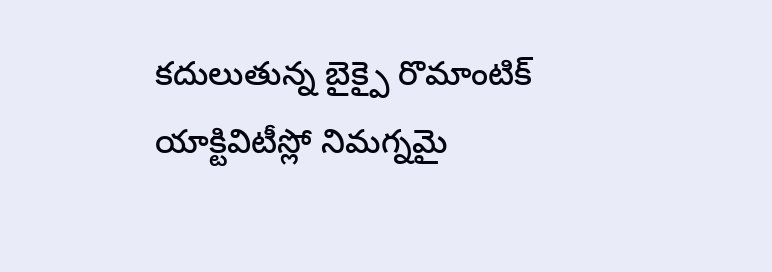కదులుతున్న బైక్పై రొమాంటిక్ యాక్టివిటీస్లో నిమగ్నమై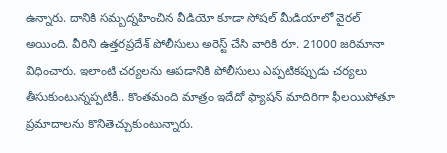ఉన్నారు. దానికి సమ్బద్నహించిన వీడియో కూడా సోషల్ మీడియాలో వైరల్ అయింది. వీరిని ఉత్తరప్రదేశ్ పోలీసులు అరెస్ట్ చేసి వారికి రూ. 21000 జరిమానా విధించారు. ఇలాంటి చర్యలను ఆపడానికి పోలీసులు ఎప్పటికప్పుడు చర్యలు తీసుకుంటున్నప్పటికీ.. కొంతమంది మాత్రం ఇదేదో ఫ్యాషన్ మాదిరిగా ఫీలయిపోతూ ప్రమాదాలను కొనితెచ్చుకుంటున్నారు.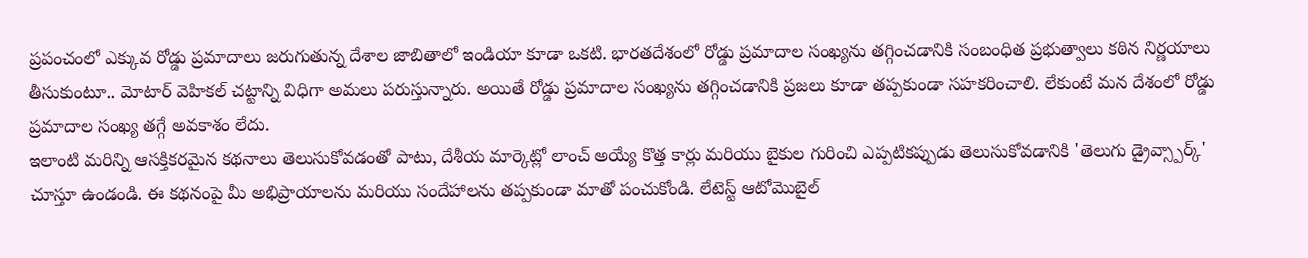ప్రపంచంలో ఎక్కువ రోడ్డు ప్రమాదాలు జరుగుతున్న దేశాల జాబితాలో ఇండియా కూడా ఒకటి. భారతదేశంలో రోడ్డు ప్రమాదాల సంఖ్యను తగ్గించడానికి సంబంధిత ప్రభుత్వాలు కఠిన నిర్ణయాలు తీసుకుంటూ.. మోటార్ వెహికల్ చట్టాన్ని విధిగా అమలు పరుస్తున్నారు. అయితే రోడ్డు ప్రమాదాల సంఖ్యను తగ్గించడానికి ప్రజలు కూడా తప్పకుండా సహకరించాలి. లేకుంటే మన దేశంలో రోడ్డు ప్రమాదాల సంఖ్య తగ్గే అవకాశం లేదు.
ఇలాంటి మరిన్ని ఆసక్తికరమైన కథనాలు తెలుసుకోవడంతో పాటు, దేశీయ మార్కెట్లో లాంచ్ అయ్యే కొత్త కార్లు మరియు బైకుల గురించి ఎప్పటికప్పుడు తెలుసుకోవడానికి 'తెలుగు డ్రైవ్స్పార్క్' చూస్తూ ఉండండి. ఈ కథనంపై మీ అభిప్రాయాలను మరియు సందేహాలను తప్పకుండా మాతో పంచుకోండి. లేటెస్ట్ ఆటోమొబైల్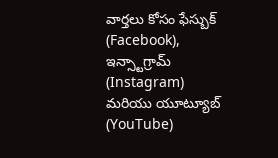వార్తలు కోసం ఫేస్బుక్ (Facebook), ఇన్స్టాగ్రామ్ (Instagram) మరియు యూట్యూబ్ (YouTube)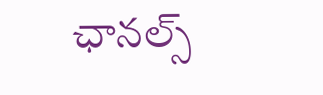ఛానల్స్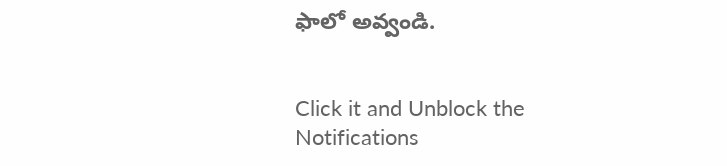ఫాలో అవ్వండి.


Click it and Unblock the Notifications